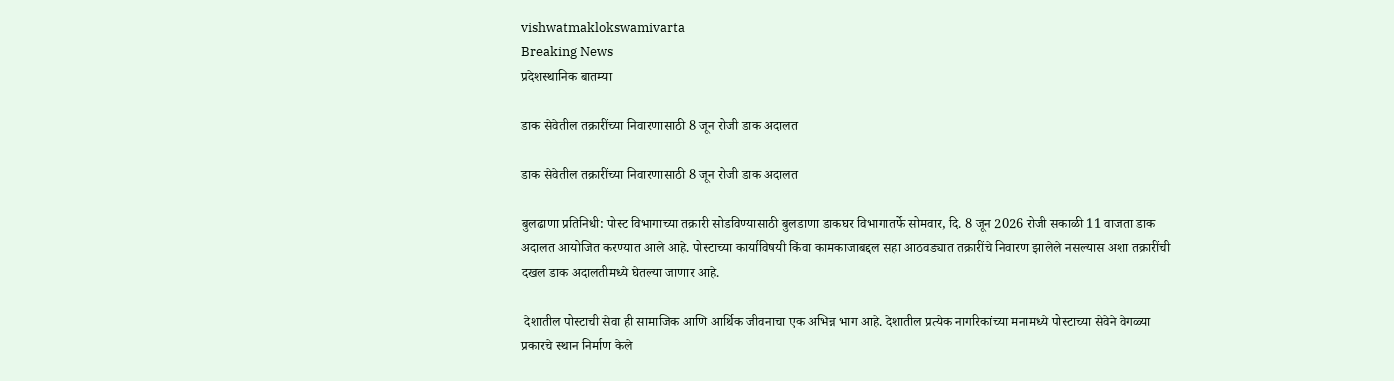vishwatmaklokswamivarta
Breaking News
प्रदेशस्थानिक बातम्या

डाक सेवेतील तक्रारींच्या निवारणासाठी 8 जून रोजी डाक अदालत

डाक सेवेतील तक्रारींच्या निवारणासाठी 8 जून रोजी डाक अदालत

बुलढाणा प्रतिनिधी: पोस्ट विभागाच्या तक्रारी सोडविण्यासाठी बुलडाणा डाकघर विभागातर्फे सोमवार, दि. 8 जून 2026 रोजी सकाळी 11 वाजता डाक अदालत आयोजित करण्यात आले आहे. पोस्टाच्या कार्याविषयी किंवा कामकाजाबद्दल सहा आठवड्यात तक्रारींचे निवारण झालेले नसल्यास अशा तक्रारींची दखल डाक अदालतीमध्ये घेतल्या जाणार आहे.

 देशातील पोस्टाची सेवा ही सामाजिक आणि आर्थिक जीवनाचा एक अभिन्न भाग आहे. देशातील प्रत्येक नागरिकांच्या मनामध्ये पोस्टाच्या सेवेने वेगळ्या प्रकारचे स्थान निर्माण केले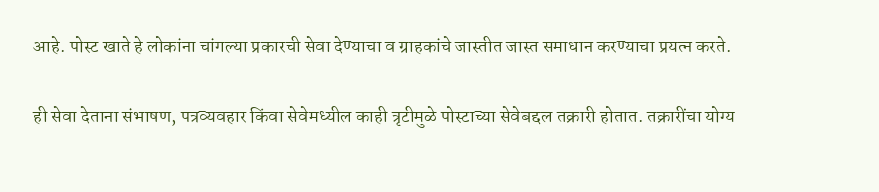आहे. पोस्ट खाते हे लोकांना चांगल्या प्रकारची सेवा देण्याचा व ग्राहकांचे जास्तीत जास्त समाधान करण्याचा प्रयत्न करते.

ही सेवा देताना संभाषण, पत्रव्यवहार किंवा सेवेमध्यील काही त्रृटीमुळे पोस्टाच्या सेवेबद्दल तक्रारी होतात. तक्रारींचा योग्य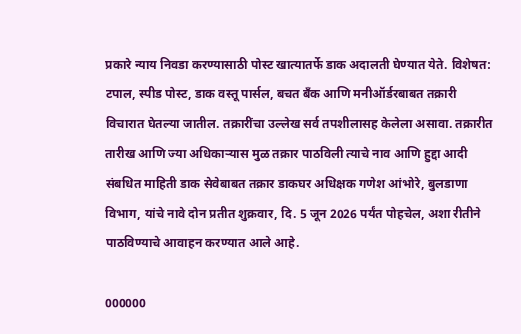प्रकारे न्याय निवडा करण्यासाठी पोस्ट खात्यातर्फे डाक अदालती घेण्यात येते. विशेषत: टपाल, स्पीड पोस्ट, डाक वस्तू पार्सल, बचत बँक आणि मनीऑर्डरबाबत तक्रारी विचारात घेतल्या जातील. तक्रारींचा उल्लेख सर्व तपशीलासह केलेला असावा. तक्रारीत तारीख आणि ज्या अधिकाऱ्यास मुळ तक्रार पाठविली त्याचे नाव आणि हुद्दा आदी संबधित माहिती डाक सेवेबाबत तक्रार डाकघर अधिक्षक गणेश आंभोरे, बुलडाणा विभाग, यांचे नावे दोन प्रतीत शुक्रवार, दि. 5 जून 2026 पर्यंत पोहचेल, अशा रीतीने पाठविण्याचे आवाहन करण्यात आले आहे.

000000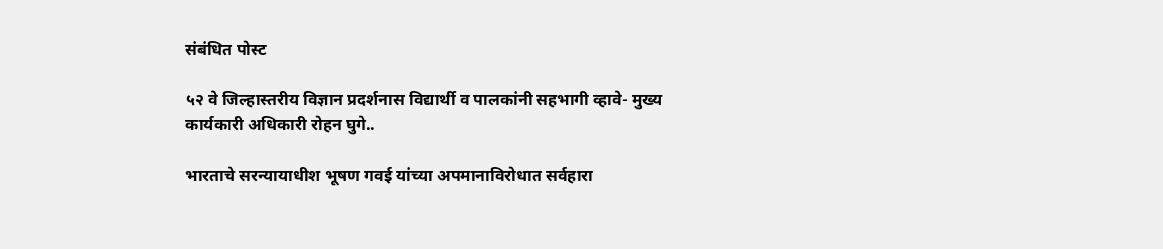संबंधित पोस्ट

५२ वे जिल्हास्तरीय विज्ञान प्रदर्शनास विद्यार्थी व पालकांनी सहभागी व्हावे- मुख्य कार्यकारी अधिकारी रोहन घुगे..

भारताचे सरन्यायाधीश भूषण गवई यांच्या अपमानाविरोधात सर्वहारा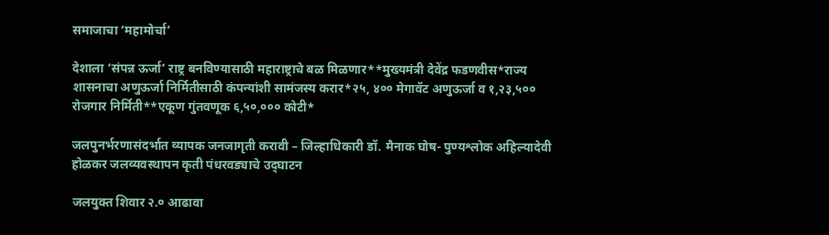समाजाचा ‘महामोर्चा’

देशाला ‘संपन्न ऊर्जा’ राष्ट्र बनविण्यासाठी महाराष्ट्राचे बळ मिळणार**मुख्यमंत्री देवेंद्र फडणवीस*राज्य शासनाचा अणुऊर्जा निर्मितीसाठी कंपन्यांशी सामंजस्य करार*२५, ४०० मेगावॅट अणुऊर्जा व १,२३,५०० रोजगार निर्मिती**एकूण गुंतवणूक ६,५०,००० कोटी*

जलपुनर्भरणासंदर्भात व्यापक जनजागृती करावी – जिल्हाधिकारी डॉ. मैनाक घोष- पुण्यश्लोक अहिल्यादेवी होळकर जलव्यवस्थापन कृती पंधरवड्याचे उद्‌घाटन

जलयुक्त शिवार २.० आढावा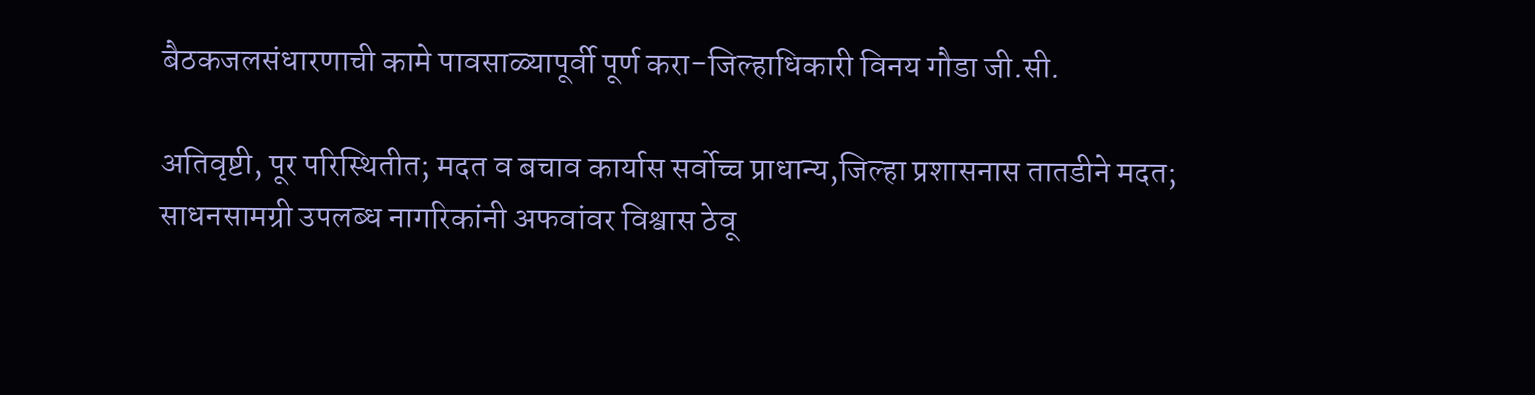बैठकजलसंधारणाची कामे पावसाळ्यापूर्वी पूर्ण करा-जिल्हाधिकारी विनय गौडा जी.सी.

अतिवृष्टी, पूर परिस्थितीत; मदत व बचाव कार्यास सर्वोच्च प्राधान्य,जिल्हा प्रशासनास तातडीने मदत; साधनसामग्री उपलब्ध नागरिकांनी अफवांवर विश्वास ठेवू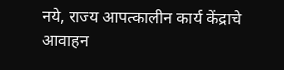नये, राज्य आपत्कालीन कार्य केंद्राचे आवाहन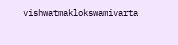vishwatmaklokswamivarta